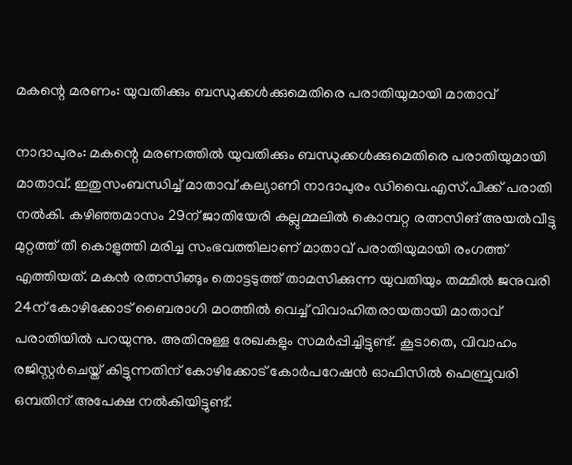മകന്റെ മരണം: യുവതിക്കും ബന്ധുക്കൾക്കുമെതിരെ പരാതിയുമായി മാതാവ്

നാദാപുരം: മകന്റെ മരണത്തിൽ യുവതിക്കും ബന്ധുക്കൾക്കുമെതിരെ പരാതിയുമായി മാതാവ്. ഇതുസംബന്ധിച്ച് മാതാവ് കല്യാണി നാദാപുരം ഡിവൈ.എസ്.പിക്ക് പരാതി നൽകി. കഴിഞ്ഞമാസം 29ന് ജാതിയേരി കല്ലുമ്മലിൽ കൊമ്പറ്റ രത്നസിങ് അയൽവീട്ടു മുറ്റത്ത് തീ കൊളുത്തി മരിച്ച സംഭവത്തിലാണ് മാതാവ് പരാതിയുമായി രംഗത്ത് എത്തിയത്. മകൻ രത്നസിങ്ങും തൊട്ടടുത്ത് താമസിക്കുന്ന യുവതിയും തമ്മിൽ ജനുവരി 24ന് കോഴിക്കോട് ബൈരാഗി മഠത്തിൽ വെച്ച് വിവാഹിതരായതായി മാതാവ് പരാതിയിൽ പറയുന്നു. അതിനുള്ള രേഖകളും സമർപ്പിച്ചിട്ടുണ്ട്. കൂടാതെ, വിവാഹം രജിസ്റ്റർചെയ്ത് കിട്ടുന്നതിന് കോഴിക്കോട് കോർപറേഷൻ ഓഫിസിൽ ഫെബ്രുവരി ഒമ്പതിന് അപേക്ഷ നൽകിയിട്ടുണ്ട്.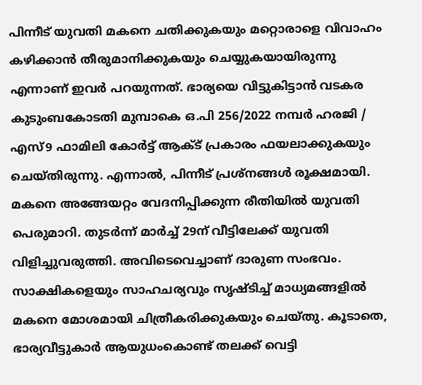പിന്നീട് യുവതി മകനെ ചതിക്കുകയും മറ്റൊരാളെ വിവാഹം കഴിക്കാൻ തീരുമാനിക്കുകയും ചെയ്യുകയായിരുന്നു എന്നാണ് ഇവർ പറയുന്നത്. ഭാര്യയെ വിട്ടുകിട്ടാൻ വടകര കുടുംബകോടതി മുമ്പാകെ ഒ.പി 256/2022 നമ്പർ ഹരജി / എസ്9 ഫാമിലി കോർട്ട് ആക്ട് പ്രകാരം ഫയലാക്കുകയും ചെയ്തിരുന്നു. എന്നാൽ, പിന്നീട് പ്രശ്നങ്ങൾ രൂക്ഷമായി. മകനെ അങ്ങേയറ്റം വേദനിപ്പിക്കുന്ന രീതിയിൽ യുവതി പെരുമാറി. തുടർന്ന് മാർച്ച് 29ന് വീട്ടിലേക്ക് യുവതി വിളിച്ചുവരുത്തി. അവിടെവെച്ചാണ് ദാരുണ സംഭവം. സാക്ഷികളെയും സാഹചര്യവും സൃഷ്ടിച്ച് മാധ്യമങ്ങളിൽ മകനെ മോശമായി ചിത്രീകരിക്കുകയും ചെയ്തു. കൂടാതെ, ഭാര്യവീട്ടുകാർ ആയുധംകൊണ്ട് തലക്ക് വെട്ടി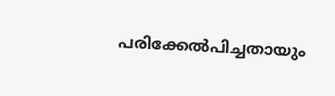പരിക്കേൽപിച്ചതായും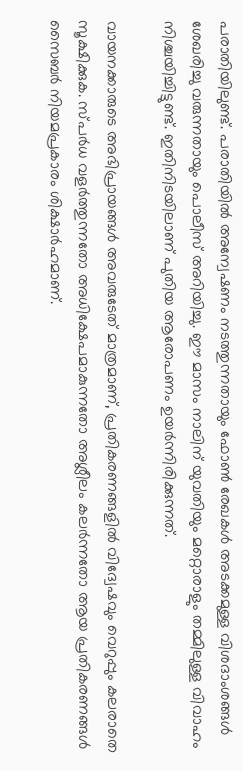പരാതിയിലുണ്ട്. പരാതിയിൽ അന്വേഷണം നടത്തുന്നതായും ഫോൺ രേഖകൾ അടക്കമുള്ള വിശദാംശങ്ങൾ ശേഖരിച്ചു വരുന്നതായും പൊലീസ് അറിയിച്ചു. ഈ മാസം നാലിന് യുവതിയും മറ്റൊരാളും തമ്മിലുള്ള വിവാഹം നിശ്ചയിച്ചിട്ടുണ്ട്. ഇതിനിടയിലാണ് പുതിയ ആരോപണം ഉയർന്നിരിക്കുന്നത്.

വായനക്കാരുടെ അഭിപ്രായങ്ങള്‍ അവരുടേത് മാത്രമാണ്, പ്രതികരണങ്ങളിൽ വിദ്വേഷവും വെറുപ്പും കലരാതെ സൂക്ഷിക്കുക. സ്പർധ വളർത്തുന്നതോ അധിക്ഷേപമാകുന്നതോ അശ്ലീലം കലർന്നതോ ആയ പ്രതികരണങ്ങൾ സൈബർ നിയമപ്രകാരം ശിക്ഷാർഹമാണ്.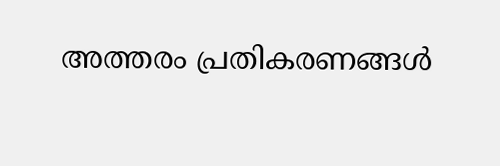അത്തരം പ്രതികരണങ്ങൾ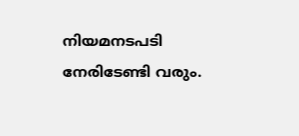നിയമനടപടി നേരിടേണ്ടി വരും.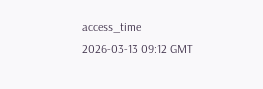access_time 2026-03-13 09:12 GMT